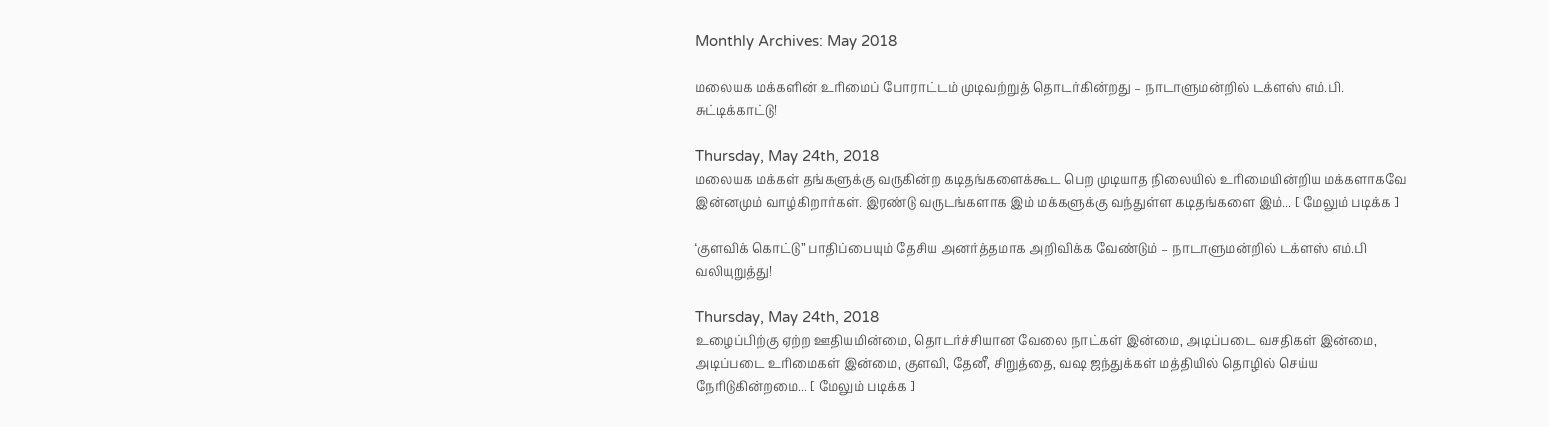Monthly Archives: May 2018

மலையக மக்களின் உரிமைப் போராட்டம் முடிவற்றுத் தொடர்கின்றது – நாடாளுமன்றில் டக்ளஸ் எம்.பி. சுட்டிக்காட்டு!

Thursday, May 24th, 2018
மலையக மக்கள் தங்களுக்கு வருகின்ற கடிதங்களைக்கூட பெற முடியாத நிலையில் உரிமையின்றிய மக்களாகவே இன்னமும் வாழ்கிறார்கள். இரண்டு வருடங்களாக இம் மக்களுக்கு வந்துள்ள கடிதங்களை இம்... [ மேலும் படிக்க ]

‘குளவிக் கொட்டு” பாதிப்பையும் தேசிய அனர்த்தமாக அறிவிக்க வேண்டும் – நாடாளுமன்றில் டக்ளஸ் எம்.பி வலியுறுத்து!

Thursday, May 24th, 2018
உழைப்பிற்கு ஏற்ற ஊதியமின்மை, தொடர்ச்சியான வேலை நாட்கள் இன்மை, அடிப்படை வசதிகள் இன்மை, அடிப்படை உரிமைகள் இன்மை, குளவி, தேனீ, சிறுத்தை, வஷ ஜந்துக்கள் மத்தியில் தொழில் செய்ய நேரிடுகின்றமை... [ மேலும் படிக்க ]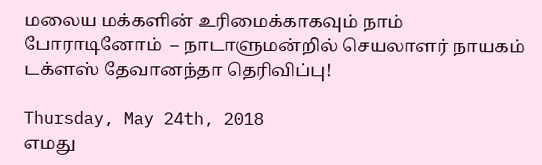மலைய மக்களின் உரிமைக்காகவும் நாம் போராடினோம்  – நாடாளுமன்றில் செயலாளர் நாயகம் டக்ளஸ் தேவானந்தா தெரிவிப்பு!

Thursday, May 24th, 2018
எமது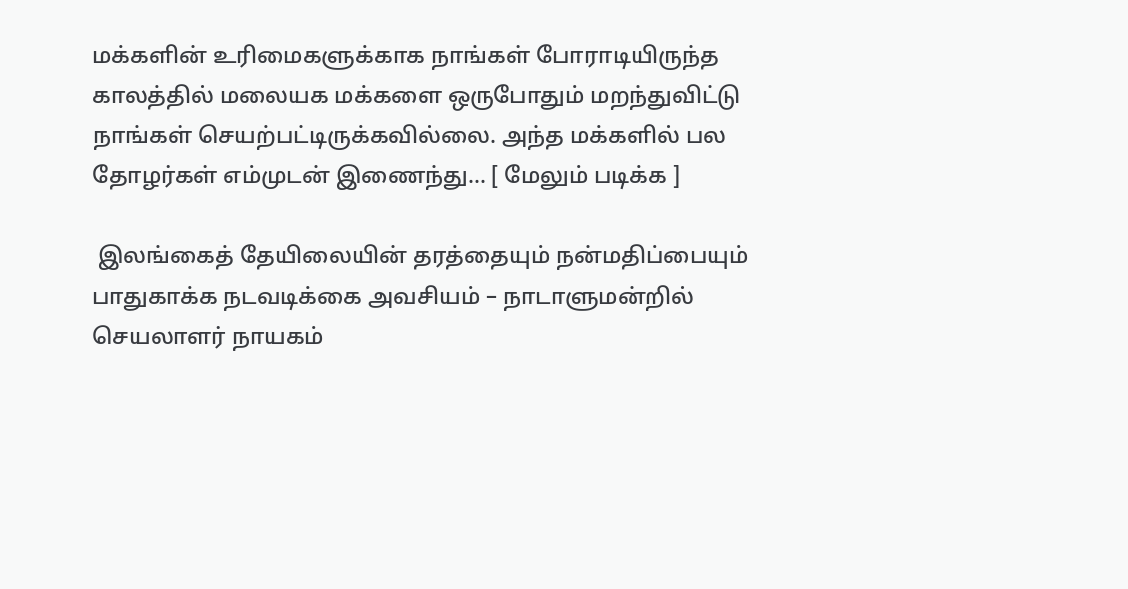மக்களின் உரிமைகளுக்காக நாங்கள் போராடியிருந்த காலத்தில் மலையக மக்களை ஒருபோதும் மறந்துவிட்டு நாங்கள் செயற்பட்டிருக்கவில்லை. அந்த மக்களில் பல தோழர்கள் எம்முடன் இணைந்து... [ மேலும் படிக்க ]

 இலங்கைத் தேயிலையின் தரத்தையும் நன்மதிப்பையும் பாதுகாக்க நடவடிக்கை அவசியம் – நாடாளுமன்றில் செயலாளர் நாயகம்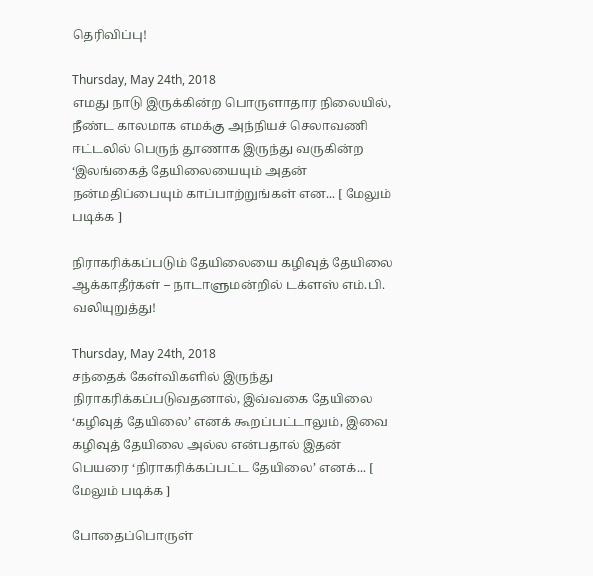தெரிவிப்பு!

Thursday, May 24th, 2018
எமது நாடு இருக்கின்ற பொருளாதார நிலையில், நீண்ட காலமாக எமக்கு அந்நியச் செலாவணி ஈட்டலில் பெருந் தூணாக இருந்து வருகின்ற ‘இலங்கைத் தேயிலையையும் அதன் நன்மதிப்பையும் காப்பாற்றுங்கள் என... [ மேலும் படிக்க ]

நிராகரிக்கப்படும் தேயிலையை கழிவுத் தேயிலை ஆக்காதீர்கள் – நாடாளுமன்றில் டக்ளஸ் எம்.பி. வலியுறுத்து!

Thursday, May 24th, 2018
சந்தைக் கேள்விகளில் இருந்து நிராகரிக்கப்படுவதனால், இவ்வகை தேயிலை ‘கழிவுத் தேயிலை’ எனக் கூறப்பட்டாலும், இவை கழிவுத் தேயிலை அல்ல என்பதால் இதன் பெயரை ‘நிராகரிக்கப்பட்ட தேயிலை’ எனக்... [ மேலும் படிக்க ]

போதைப்பொருள்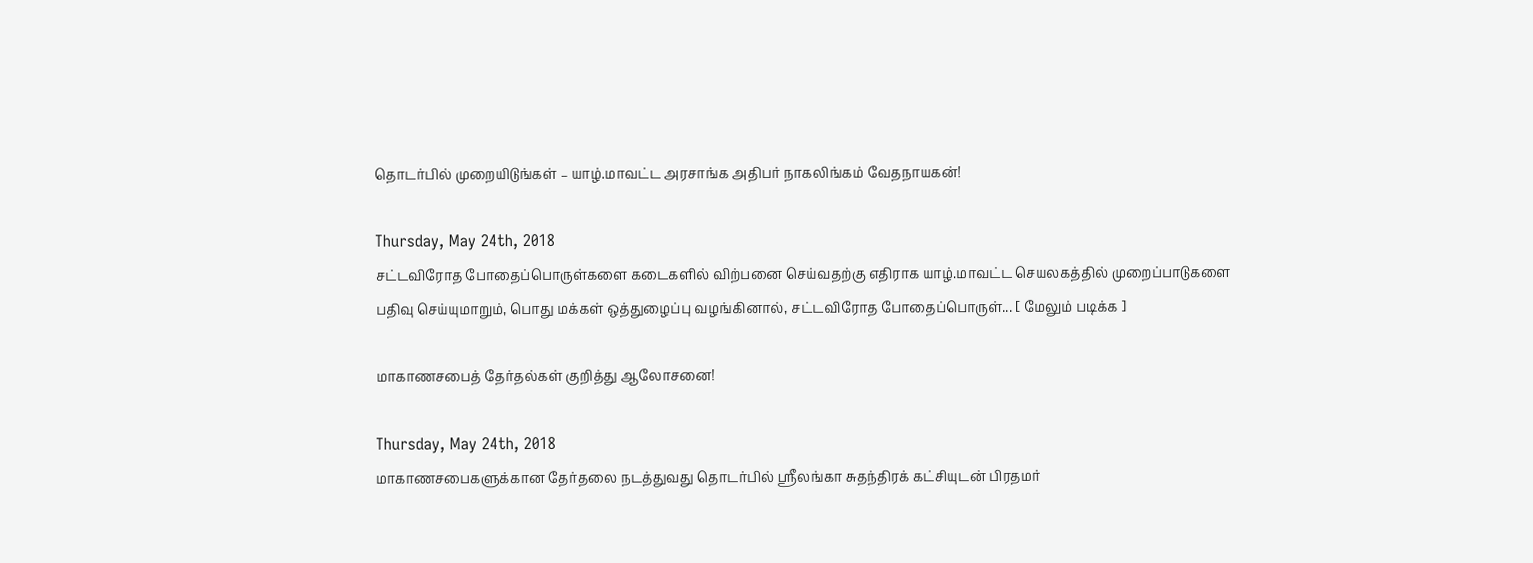தொடர்பில் முறையிடுங்கள் – யாழ்.மாவட்ட அரசாங்க அதிபர் நாகலிங்கம் வேதநாயகன்!

Thursday, May 24th, 2018
சட்டவிரோத போதைப்பொருள்களை கடைகளில் விற்பனை செய்வதற்கு எதிராக யாழ்.மாவட்ட செயலகத்தில் முறைப்பாடுகளை பதிவு செய்யுமாறும், பொது மக்கள் ஒத்துழைப்பு வழங்கினால், சட்டவிரோத போதைப்பொருள்... [ மேலும் படிக்க ]

மாகாணசபைத் தேர்தல்கள் குறித்து ஆலோசனை!

Thursday, May 24th, 2018
மாகாணசபைகளுக்கான தேர்தலை நடத்துவது தொடர்பில் ஶ்ரீலங்கா சுதந்திரக் கட்சியுடன் பிரதமர்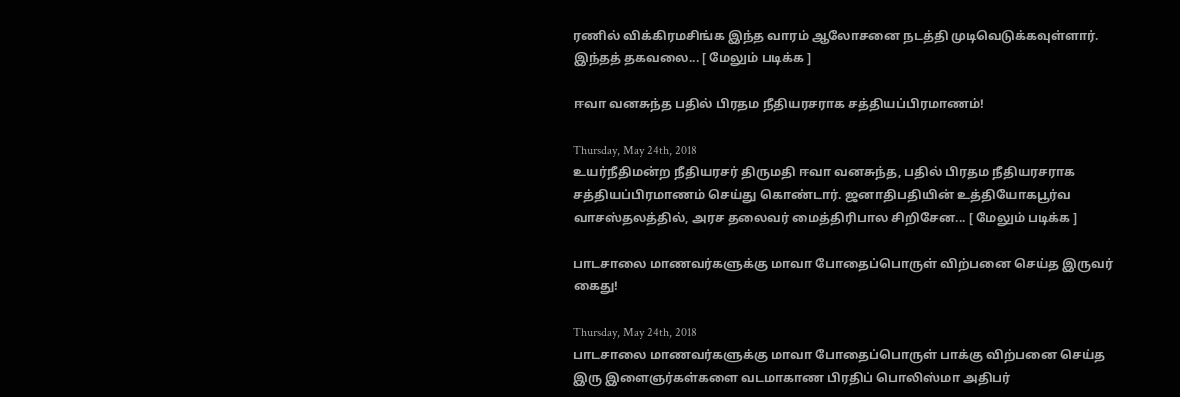ரணில் விக்கிரமசிங்க இந்த வாரம் ஆலோசனை நடத்தி முடிவெடுக்கவுள்ளார். இந்தத் தகவலை... [ மேலும் படிக்க ]

ஈவா வனசுந்த பதில் பிரதம நீதியரசராக சத்தியப்பிரமாணம்!

Thursday, May 24th, 2018
உயர்நீதிமன்ற நீதியரசர் திருமதி ஈவா வனசுந்த, பதில் பிரதம நீதியரசராக சத்தியப்பிரமாணம் செய்து கொண்டார். ஜனாதிபதியின் உத்தியோகபூர்வ வாசஸ்தலத்தில், அரச தலைவர் மைத்திரிபால சிறிசேன... [ மேலும் படிக்க ]

பாடசாலை மாணவர்களுக்கு மாவா போதைப்பொருள் விற்பனை செய்த இருவர் கைது!

Thursday, May 24th, 2018
பாடசாலை மாணவர்களுக்கு மாவா போதைப்பொருள் பாக்கு விற்பனை செய்த இரு இளைஞர்கள்களை வடமாகாண பிரதிப் பொலிஸ்மா அதிபர்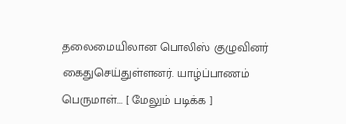தலைமையிலான பொலிஸ் குழுவினர் கைதுசெய்துள்ளனர். யாழ்ப்பாணம் பெருமாள்... [ மேலும் படிக்க ]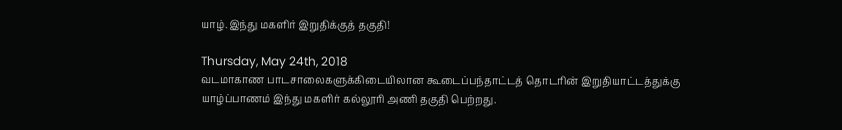யாழ்.இந்து மகளிர் இறுதிக்குத் தகுதி!

Thursday, May 24th, 2018
வடமாகாண பாடசாலைகளுக்கிடையிலான கூடைப்பந்தாட்டத் தொடரின் இறுதியாட்டத்துக்கு யாழ்ப்பாணம் இந்து மகளிர் கல்லூரி அணி தகுதி பெற்றது.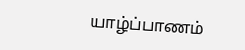யாழ்ப்பாணம்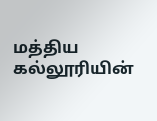மத்திய கல்லூரியின்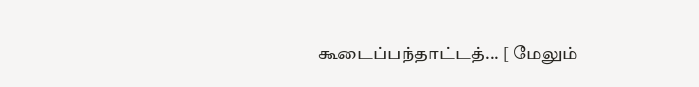கூடைப்பந்தாட்டத்... [ மேலும்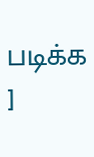படிக்க ]